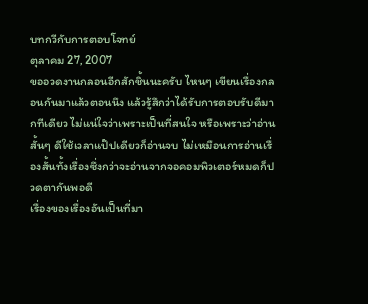บทกวีกับการตอบโจทย์
ตุลาคม 27, 2007
ขออวดงานกลอนอีกสักชิ้นนะครับ ไหนๆ เขียนเรื่องกลอนกันมาแล้วตอนนึง แล้วรู้สึกว่าได้รับการตอบรับดีมากทีเดียว ไม่แน่ใจว่าเพราะเป็นที่สนใจ หรือเพราะว่าอ่านสั้นๆ ดีใช้เวลาแป๊ปเดียวก็อ่านจบ ไม่เหมือนการอ่านเรื่องสั้นทั้งเรื่องซึ่งกว่าจะอ่านจากจอคอมพิวเตอร์หมดก็ปวดตากันพอดี
เรื่องของเรื่องอันเป็นที่มา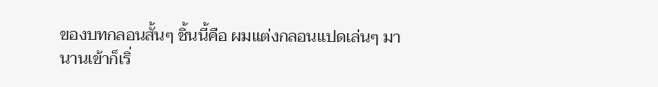ของบทกลอนสั้นๆ ชิ้นนี้คือ ผมแต่งกลอนแปดเล่นๆ มานานเข้าก็เริ่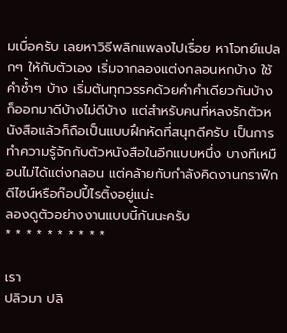มเบื่อครับ เลยหาวิธีพลิกแพลงไปเรื่อย หาโจทย์แปลกๆ ให้กับตัวเอง เริ่มจากลองแต่งกลอนหกบ้าง ใช้คำซ้ำๆ บ้าง เริ่มต้นทุกวรรคด้วยคำคำเดียวกันบ้าง ก็ออกมาดีบ้างไม่ดีบ้าง แต่สำหรับคนที่หลงรักตัวหนังสือแล้วก็ถือเป็นแบบฝึกหัดที่สนุกดีครับ เป็นการทำความรู้จักกับตัวหนังสือในอีกแบบหนึ่ง บางทีเหมือนไม่ได้แต่งกลอน แต่คล้ายกับกำลังคิดงานกราฟิกดีไซน์หรือก๊อปปี้ไรติ้งอยู่แน่ะ
ลองดูตัวอย่างงานแบบนี้กันนะครับ
* * * * * * * * * *

เรา
ปลิวมา ปลิ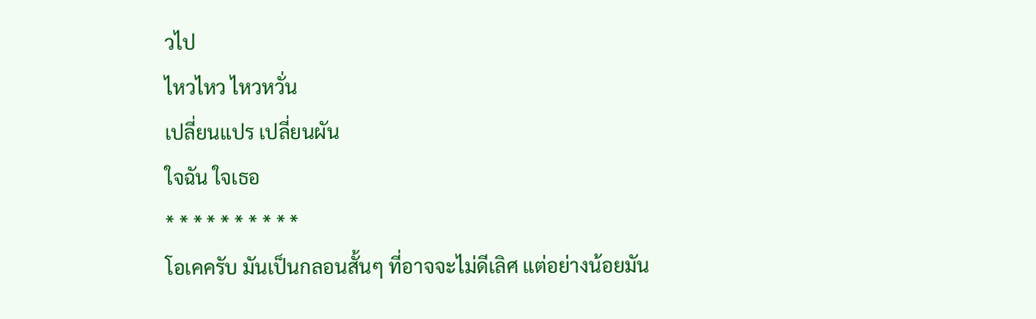วไป
ไหวไหว ไหวหวั่น
เปลี่ยนแปร เปลี่ยนผัน
ใจฉัน ใจเธอ
* * * * * * * * * *
โอเคครับ มันเป็นกลอนสั้นๆ ที่อาจจะไม่ดีเลิศ แต่อย่างน้อยมัน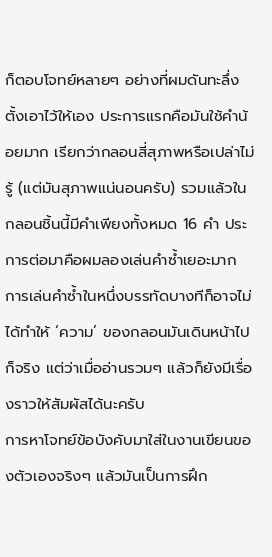ก็ตอบโจทย์หลายๆ อย่างที่ผมดันทะลึ่งตั้งเอาไว้ให้เอง ประการแรกคือมันใช้คำน้อยมาก เรียกว่ากลอนสี่สุภาพหรือเปล่าไม่รู้ (แต่มันสุภาพแน่นอนครับ) รวมแล้วในกลอนชิ้นนี้มีคำเพียงทั้งหมด 16 คำ ประการต่อมาคือผมลองเล่นคำซ้ำเยอะมาก การเล่นคำซ้ำในหนึ่งบรรทัดบางทีก็อาจไม่ได้ทำให้ ‘ความ’ ของกลอนมันเดินหน้าไปก็จริง แต่ว่าเมื่ออ่านรวมๆ แล้วก็ยังมีเรื่องราวให้สัมผัสได้นะครับ
การหาโจทย์ข้อบังคับมาใส่ในงานเขียนของตัวเองจริงๆ แล้วมันเป็นการฝึก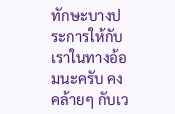ทักษะบางประการให้กับเราในทางอ้อมนะครับ คงคล้ายๆ กับเว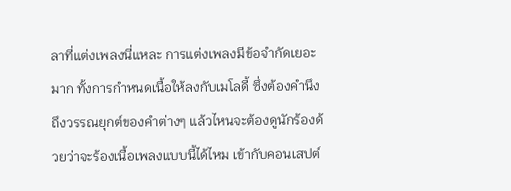ลาที่แต่งเพลงนี่แหละ การแต่งเพลงมีข้อจำกัดเยอะมาก ทั้งการกำหนดเนื้อให้ลงกับเมโลดี้ ซึ่งต้องคำนึงถึงวรรณยุกต์ของคำต่างๆ แล้วไหนจะต้องดูนักร้องด้วยว่าจะร้องเนื้อเพลงแบบนี้ได้ไหม เข้ากับคอนเสปต์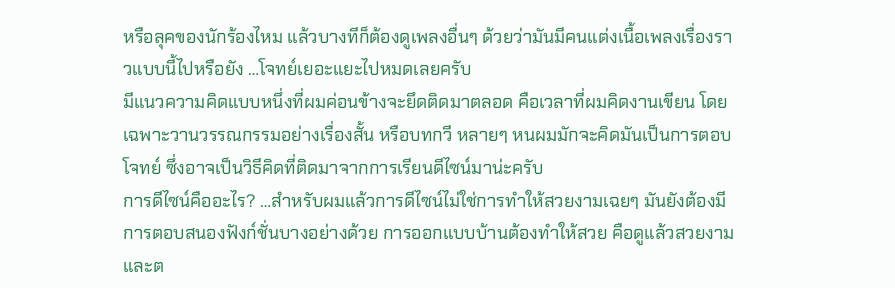หรือลุคของนักร้องไหม แล้วบางทีก็ต้องดูเพลงอื่นๆ ด้วยว่ามันมีคนแต่งเนื้อเพลงเรื่องราวแบบนี้ไปหรือยัง …โจทย์เยอะแยะไปหมดเลยครับ
มีแนวความคิดแบบหนึ่งที่ผมค่อนข้างจะยึดติดมาตลอด คือเวลาที่ผมคิดงานเขียน โดยเฉพาะวานวรรณกรรมอย่างเรื่องสั้น หรือบทกวี หลายๆ หนผมมักจะคิดมันเป็นการตอบโจทย์ ซึ่งอาจเป็นวิธีคิดที่ติดมาจากการเรียนดีไซน์มาน่ะครับ
การดีไซน์คืออะไร? …สำหรับผมแล้วการดีไซน์ไม่ใช่การทำให้สวยงามเฉยๆ มันยังต้องมีการตอบสนองฟังก์ชั่นบางอย่างด้วย การออกแบบบ้านต้องทำให้สวย คือดูแล้วสวยงาม และต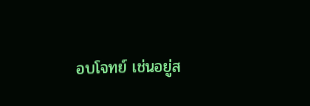อบโจทย์ เช่นอยู่ส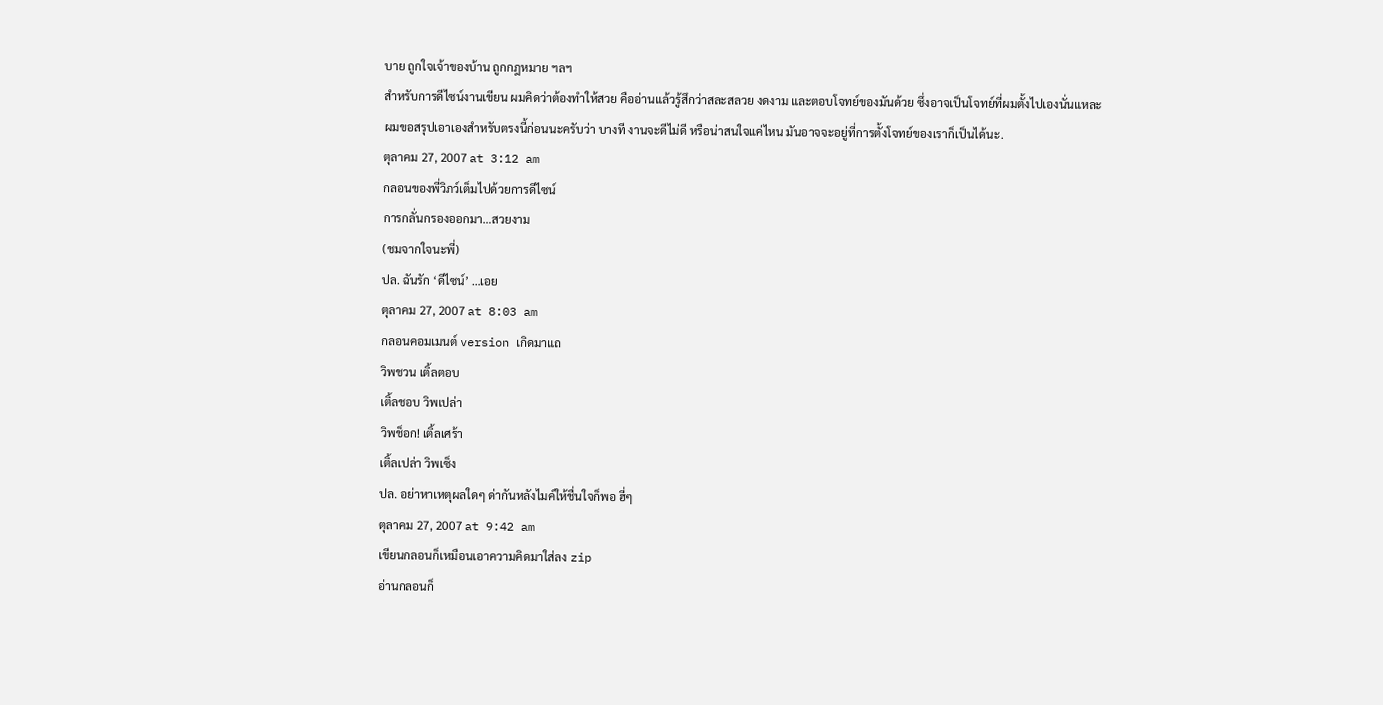บาย ถูกใจเจ้าของบ้าน ถูกกฎหมาย ฯลฯ
สำหรับการดีไซน์งานเขียน ผมคิดว่าต้องทำให้สวย คืออ่านแล้วรู้สึกว่าสละสลวย งดงาม และตอบโจทย์ของมันด้วย ซึ่งอาจเป็นโจทย์ที่ผมตั้งไปเองนั่นแหละ
ผมขอสรุปเอาเองสำหรับตรงนี้ก่อนนะครับว่า บางที งานจะดีไม่ดี หรือน่าสนใจแค่ไหน มันอาจจะอยู่ที่การตั้งโจทย์ของเราก็เป็นได้นะ.
ตุลาคม 27, 2007 at 3:12 am
กลอนของพี่วิภว์เต็มไปด้วยการดีไซน์
การกลั่นกรองออกมา…สวยงาม
(ชมจากใจนะพี่)
ปล. ฉันรัก ‘ดีไซน์’ …เอย
ตุลาคม 27, 2007 at 8:03 am
กลอนคอมเมนต์ version เกิดมาแถ
วิพชวน เติ้ลตอบ
เติ้ลชอบ วิพเปล่า
วิพช็อก! เติ้ลเศร้า
เติ้ลเปล่า วิพเซ็ง
ปล. อย่าหาเหตุผลใดๆ ด่ากันหลังไมค์ให้ชื่นใจก็พอ ฮี่ๆ
ตุลาคม 27, 2007 at 9:42 am
เขียนกลอนก็เหมือนเอาความคิดมาใส่ลง zip
อ่านกลอนก็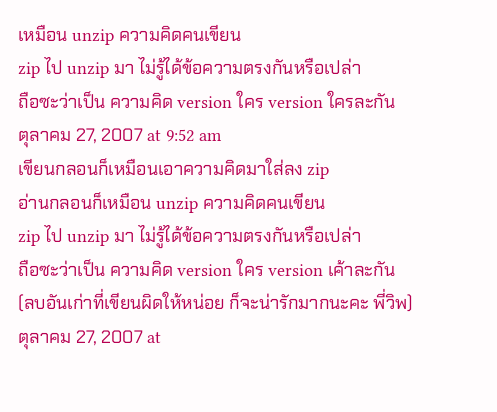เหมือน unzip ความคิดคนเขียน
zip ไป unzip มา ไม่รู้ได้ข้อความตรงกันหรือเปล่า
ถือซะว่าเป็น ความคิด version ใคร version ใครละกัน
ตุลาคม 27, 2007 at 9:52 am
เขียนกลอนก็เหมือนเอาความคิดมาใส่ลง zip
อ่านกลอนก็เหมือน unzip ความคิดคนเขียน
zip ไป unzip มา ไม่รู้ได้ข้อความตรงกันหรือเปล่า
ถือซะว่าเป็น ความคิด version ใคร version เค้าละกัน
(ลบอันเก่าที่เขียนผิดให้หน่อย ก็จะน่ารักมากนะคะ พี่วิพ)
ตุลาคม 27, 2007 at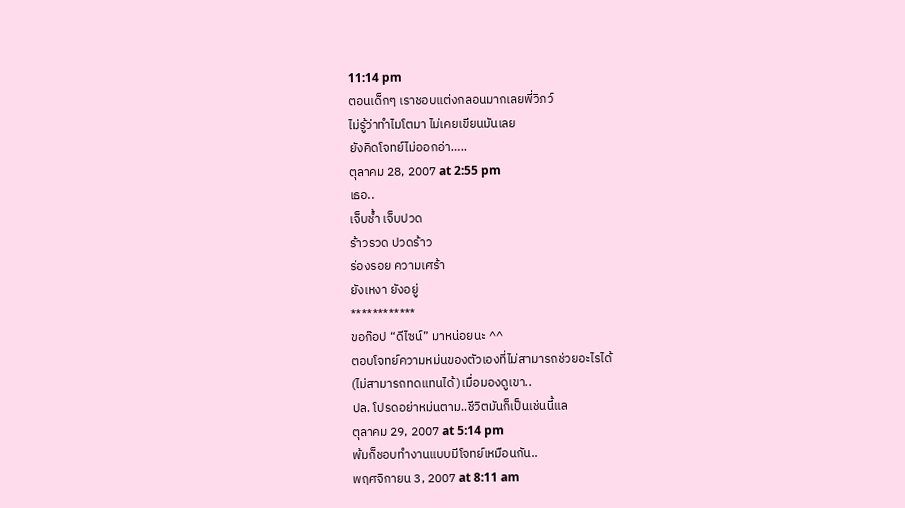11:14 pm
ตอนเด็กๆ เราชอบแต่งกลอนมากเลยพี่วิภว์
ไม่รู้ว่าทำไมโตมา ไม่เคยเขียนมันเลย
ยังคิดโจทย์ไม่ออกอ่า…..
ตุลาคม 28, 2007 at 2:55 pm
เธอ..
เจ็บช้ำ เจ็บปวด
ร้าวรวด ปวดร้าว
ร่องรอย ความเศร้า
ยังเหงา ยังอยู่
************
ขอก๊อป “ดีไซน์” มาหน่อยนะ ^^
ตอบโจทย์ความหม่นของตัวเองที่ไม่สามารถช่วยอะไรได้
(ไม่สามารถทดแทนได้)เมื่อมองดูเขา..
ปล. โปรดอย่าหม่นตาม..ชีวิตมันก็เป็นเช่นนี้แล
ตุลาคม 29, 2007 at 5:14 pm
พ้มก็ชอบทำงานแบบมีโจทย์เหมือนกัน..
พฤศจิกายน 3, 2007 at 8:11 am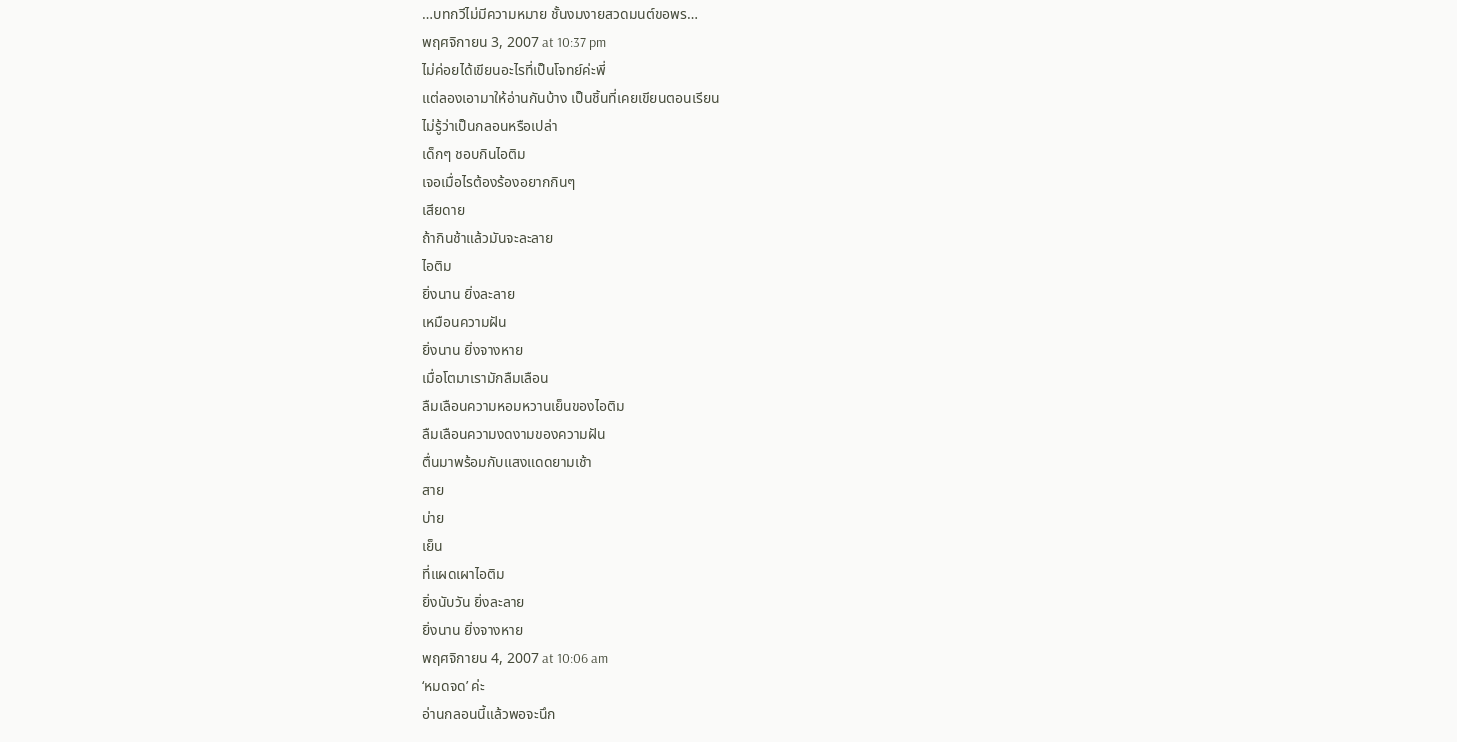…บทกวีไม่มีความหมาย ชั้นงมงายสวดมนต์ขอพร…
พฤศจิกายน 3, 2007 at 10:37 pm
ไม่ค่อยได้เขียนอะไรที่เป็นโจทย์ค่ะพี่
แต่ลองเอามาให้อ่านกันบ้าง เป็นชิ้นที่เคยเขียนตอนเรียน
ไม่รู้ว่าเป็นกลอนหรือเปล่า
เด็กๆ ชอบกินไอติม
เจอเมื่อไรต้องร้องอยากกินๆ
เสียดาย
ถ้ากินช้าแล้วมันจะละลาย
ไอติม
ยิ่งนาน ยิ่งละลาย
เหมือนความฝัน
ยิ่งนาน ยิ่งจางหาย
เมื่อโตมาเรามักลืมเลือน
ลืมเลือนความหอมหวานเย็นของไอติม
ลืมเลือนความงดงามของความฝัน
ตื่นมาพร้อมกับแสงแดดยามเช้า
สาย
บ่าย
เย็น
ที่แผดเผาไอติม
ยิ่งนับวัน ยิ่งละลาย
ยิ่งนาน ยิ่งจางหาย
พฤศจิกายน 4, 2007 at 10:06 am
‘หมดจด’ ค่ะ
อ่านกลอนนี้แล้วพอจะนึก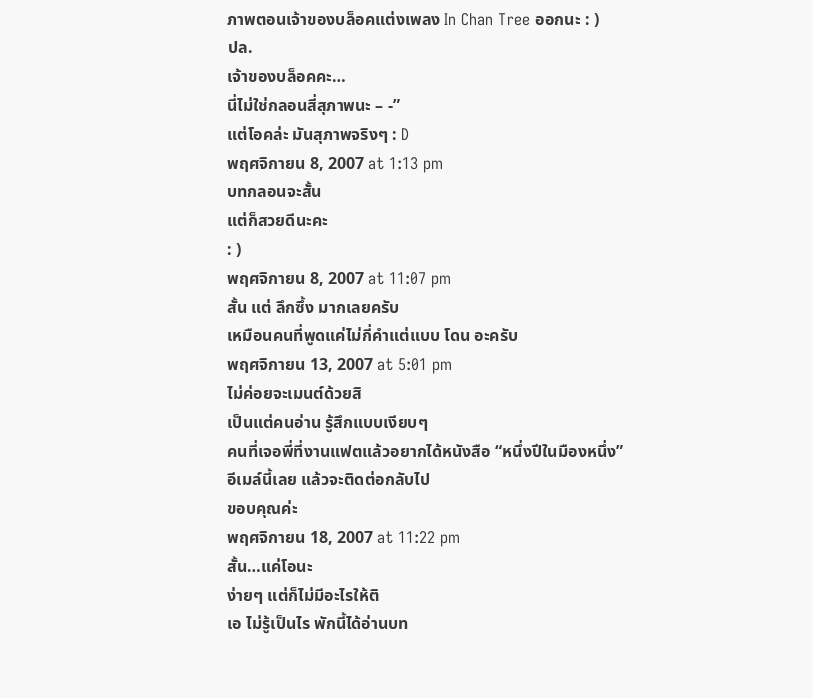ภาพตอนเจ้าของบล็อคแต่งเพลง In Chan Tree ออกนะ : )
ปล.
เจ้าของบล็อคคะ…
นี่ไม่ใช่กลอนสี่สุภาพนะ – -”
แต่โอคล่ะ มันสุภาพจริงๆ : D
พฤศจิกายน 8, 2007 at 1:13 pm
บทกลอนจะสั้น
แต่ก็สวยดีนะคะ
: )
พฤศจิกายน 8, 2007 at 11:07 pm
สั้น แต่ ลึกซึ้ง มากเลยครับ
เหมือนคนที่พูดแค่ไม่กี่คำแต่แบบ โดน อะครับ
พฤศจิกายน 13, 2007 at 5:01 pm
ไม่ค่อยจะเมนต์ด้วยสิ
เป็นแต่คนอ่าน รู้สึกแบบเงียบๆ
คนที่เจอพี่ที่งานแฟตแล้วอยากได้หนังสือ “หนึ่งปีในมืองหนึ่ง”
อีเมล์นี้เลย แล้วจะติดต่อกลับไป
ขอบคุณค่ะ
พฤศจิกายน 18, 2007 at 11:22 pm
สั้น…แค่โอนะ
ง่ายๆ แต่ก็ไม่มีอะไรให้ติ
เอ ไม่รู้เป็นไร พักนี้ได้อ่านบท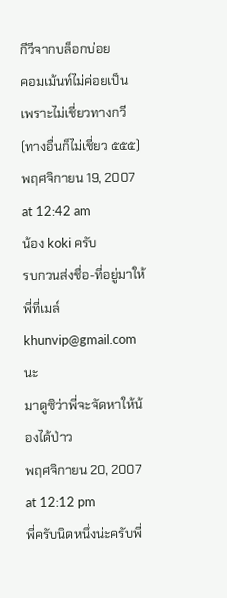กีวีจากบล็อกบ่อย
คอมเม้นท์ไม่ค่อยเป็น เพราะไม่เชี่ยวทางกวี
(ทางอื่นก็ไม่เชี่ยว ๕๕๕)
พฤศจิกายน 19, 2007 at 12:42 am
น้อง koki ครับ
รบกวนส่งชื่อ-ที่อยู่มาให้พี่ที่เมล์ khunvip@gmail.com นะ
มาดูซิว่าพี่จะจัดหาให้น้องได้ป่าว
พฤศจิกายน 20, 2007 at 12:12 pm
พี่ครับนิดหนึ่งน่ะครับพี่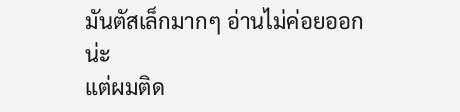มันตัสเล็กมากๆ อ่านไม่ค่อยออกน่ะ
แต่ผมติด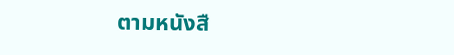ตามหนังสื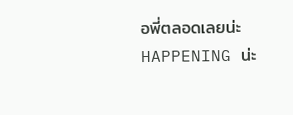อพี่ตลอดเลยน่ะ
HAPPENING น่ะ